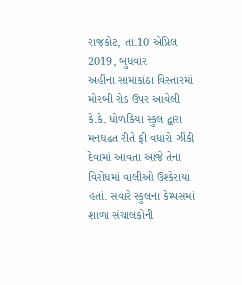રાજકોટ, તા.10 એપ્રિલ 2019, બુધવાર
અહીંના સામાકાંઠા વિસ્તારમાં મોરબી રોડ ઉપર આવેલી કે.કે. ધોળકિયા સ્કુલ દ્વારા મનઘઢત રીતે ફી વધારો ઝીંકી દેવામાં આવતા આજે તેના વિરોધમાં વાલીઓ ઉશ્કેરાયા હતાં. સવારે સ્કુલના કેમ્પસમાં શાળા સંચાલકોની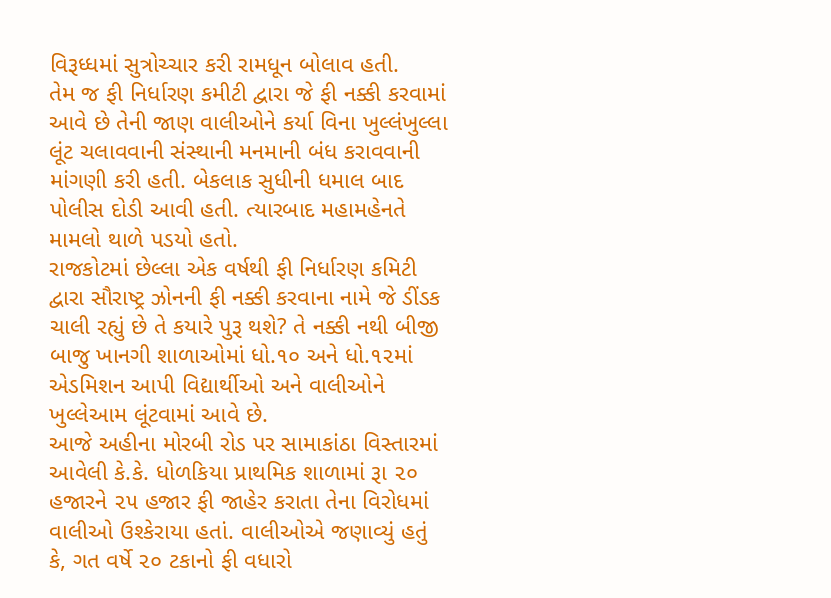વિરૂધ્ધમાં સુત્રોચ્ચાર કરી રામધૂન બોલાવ હતી.
તેમ જ ફી નિર્ધારણ કમીટી દ્વારા જે ફી નક્કી કરવામાં આવે છે તેની જાણ વાલીઓને કર્યા વિના ખુલ્લંખુલ્લા લૂંટ ચલાવવાની સંસ્થાની મનમાની બંધ કરાવવાની માંગણી કરી હતી. બેકલાક સુધીની ધમાલ બાદ પોલીસ દોડી આવી હતી. ત્યારબાદ મહામહેનતે મામલો થાળે પડયો હતો.
રાજકોટમાં છેલ્લા એક વર્ષથી ફી નિર્ધારણ કમિટી દ્વારા સૌરાષ્ટ્ર ઝોનની ફી નક્કી કરવાના નામે જે ડીંડક ચાલી રહ્યું છે તે કયારે પુરૂ થશે? તે નક્કી નથી બીજી બાજુ ખાનગી શાળાઓમાં ધો.૧૦ અને ધો.૧૨માં એડમિશન આપી વિદ્યાર્થીઓ અને વાલીઓને ખુલ્લેઆમ લૂંટવામાં આવે છે.
આજે અહીના મોરબી રોડ પર સામાકાંઠા વિસ્તારમાં આવેલી કે.કે. ધોળકિયા પ્રાથમિક શાળામાં રૂા ૨૦ હજારને ૨૫ હજાર ફી જાહેર કરાતા તેના વિરોધમાં વાલીઓ ઉશ્કેરાયા હતાં. વાલીઓએ જણાવ્યું હતું કે, ગત વર્ષે ૨૦ ટકાનો ફી વધારો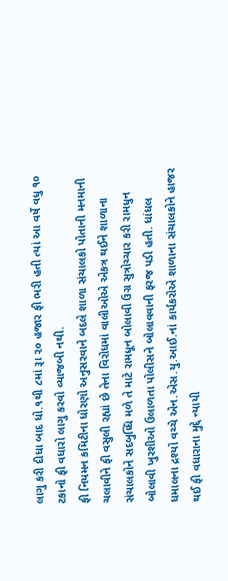લાગુ કરી દીધા બાદ ધો.૧થી ૮માં રૂા ૨૦ હજાર ફી ભરી હતી ત્યાં આ વર્ષે વધુ ૧૦ ટકાનો ફી વધારો લાગુ કરવો વ્યાજબી નથી.
ફી નિયમન કમિટીના ધોરણો અનુસરવાને બદલે શાળા સંચાલકો પોતાની મનમાની ચલાવીને ફી વસુલી રહ્યાં છે તેના વિરોધમાં વાલીઓએ એકત્ર થઈને શાળાના સંચાલકોને સદબુધ્ધિ મળે તે માટે રામધૂન બોલાવી ઉગ્ર સુત્રોચ્ચાર કરી રામધુન બોલાવી ખુરશીઓ ઉલાળતા પોલીસને બોલાવવાની ફરજ પડી હતી. ધાંધલ ધમાલના દ્રશ્યો વચ્ચે એન.એસ.યુ.આઈ.નાં કાર્યકરોએ શાળાના સંચાલકોને હાજર થઈ ફી વધારાના મુદ્દે ન્યાયી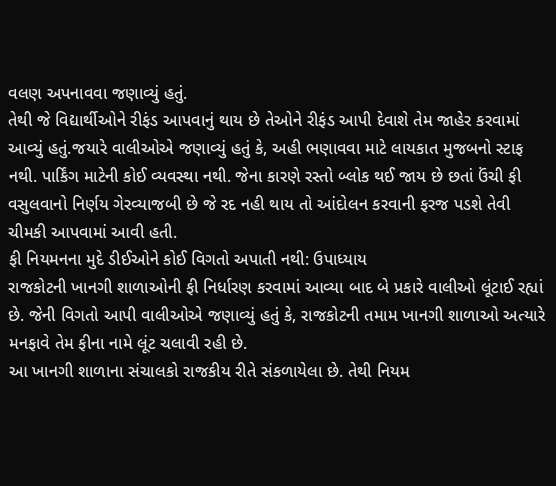વલણ અપનાવવા જણાવ્યું હતું.
તેથી જે વિદ્યાર્થીઓને રીફંડ આપવાનું થાય છે તેઓને રીફંડ આપી દેવાશે તેમ જાહેર કરવામાં આવ્યું હતું.જયારે વાલીઓએ જણાવ્યું હતું કે, અહી ભણાવવા માટે લાયકાત મુજબનો સ્ટાફ નથી. પાર્કિંગ માટેની કોઈ વ્યવસ્થા નથી. જેના કારણે રસ્તો બ્લોક થઈ જાય છે છતાં ઉંચી ફી વસુલવાનો નિર્ણય ગેરવ્યાજબી છે જે રદ નહી થાય તો આંદોલન કરવાની ફરજ પડશે તેવી ચીમકી આપવામાં આવી હતી.
ફી નિયમનના મુદે ડીઈઓને કોઈ વિગતો અપાતી નથી: ઉપાધ્યાય
રાજકોટની ખાનગી શાળાઓની ફી નિર્ધારણ કરવામાં આવ્યા બાદ બે પ્રકારે વાલીઓ લૂંટાઈ રહ્યાં છે. જેની વિગતો આપી વાલીઓએ જણાવ્યું હતું કે, રાજકોટની તમામ ખાનગી શાળાઓ અત્યારે મનફાવે તેમ ફીના નામે લૂંટ ચલાવી રહી છે.
આ ખાનગી શાળાના સંચાલકો રાજકીય રીતે સંકળાયેલા છે. તેથી નિયમ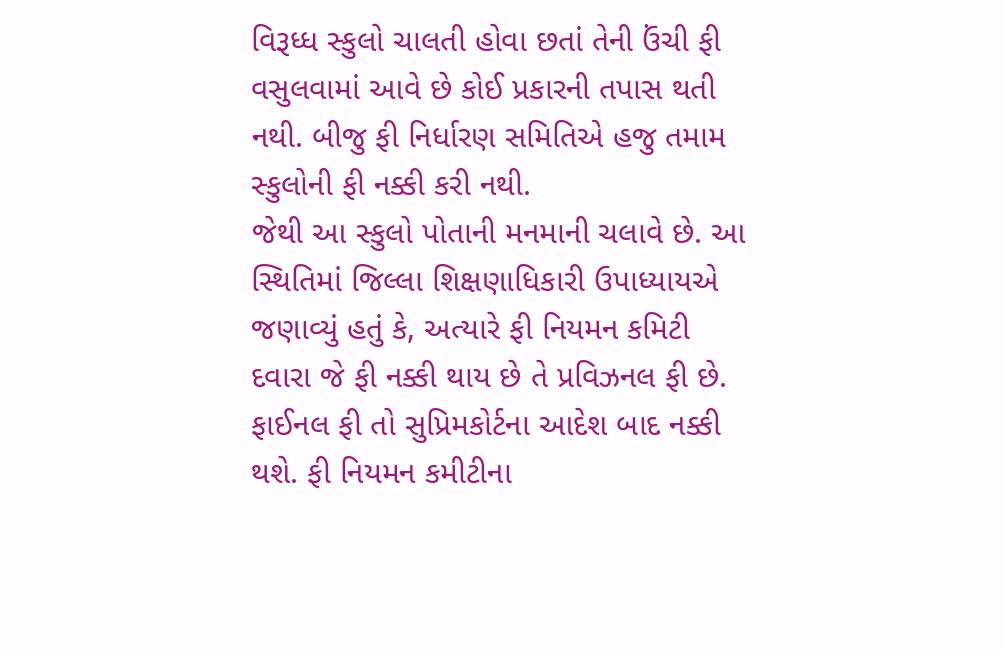વિરૂધ્ધ સ્કુલો ચાલતી હોવા છતાં તેની ઉંચી ફી વસુલવામાં આવે છે કોઈ પ્રકારની તપાસ થતી નથી. બીજુ ફી નિર્ધારણ સમિતિએ હજુ તમામ સ્કુલોની ફી નક્કી કરી નથી.
જેથી આ સ્કુલો પોતાની મનમાની ચલાવે છે. આ સ્થિતિમાં જિલ્લા શિક્ષણાધિકારી ઉપાધ્યાયએ જણાવ્યું હતું કે, અત્યારે ફી નિયમન કમિટી દવારા જે ફી નક્કી થાય છે તે પ્રવિઝનલ ફી છે. ફાઈનલ ફી તો સુપ્રિમકોર્ટના આદેશ બાદ નક્કી થશે. ફી નિયમન કમીટીના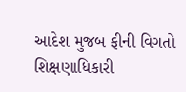આદેશ મુજબ ફીની વિગતો શિક્ષણાધિકારી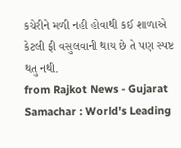કચેરીને મળી નહી હોવાથી કઈ શાળાએ કેટલી ફી વસુલવાની થાય છે તે પણ સ્પષ્ટ થતુ નથી.
from Rajkot News - Gujarat Samachar : World's Leading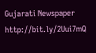Gujarati Newspaper http://bit.ly/2Uui7mQ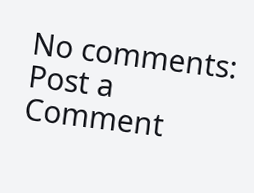No comments:
Post a Comment